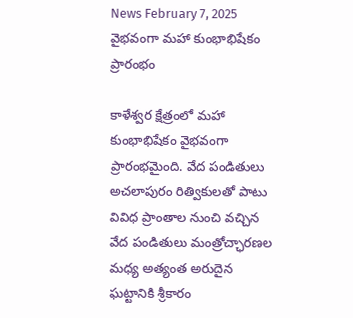News February 7, 2025
వైభవంగా మహా కుంభాభిషేకం ప్రారంభం

కాళేశ్వర క్షేత్రంలో మహా కుంభాభిషేకం వైభవంగా ప్రారంభమైంది. వేద పండితులు అచలాపురం రిత్వికులతో పాటు వివిధ ప్రాంతాల నుంచి వచ్చిన వేద పండితులు మంత్రోచ్ఛారణల మధ్య అత్యంత అరుదైన ఘట్టానికి శ్రీకారం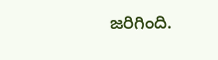జరిగింది.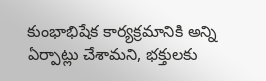కుంభాభిషేక కార్యక్రమానికి అన్ని ఏర్పాట్లు చేశామని, భక్తులకు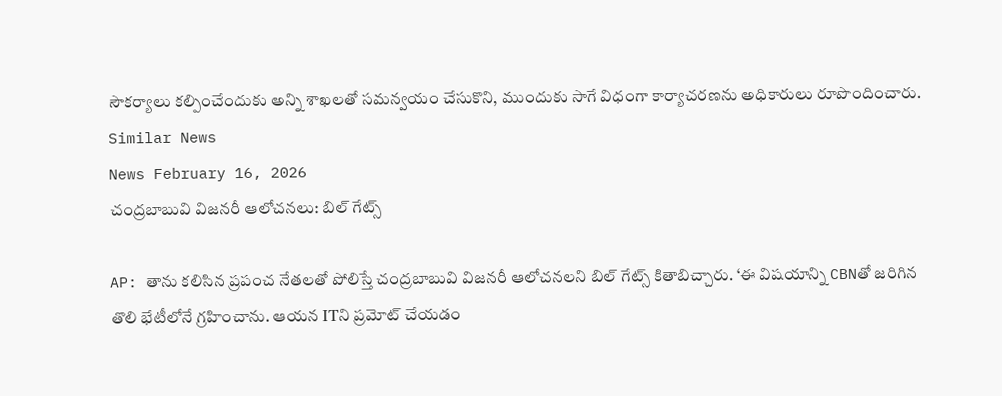సౌకర్యాలు కల్పించేందుకు అన్ని శాఖలతో సమన్వయం చేసుకొని, ముందుకు సాగే విధంగా కార్యాచరణను అధికారులు రూపొందించారు.
Similar News
News February 16, 2026
చంద్రబాబువి విజనరీ ఆలోచనలు: బిల్ గేట్స్

AP: తాను కలిసిన ప్రపంచ నేతలతో పోలిస్తే చంద్రబాబువి విజనరీ ఆలోచనలని బిల్ గేట్స్ కితాబిచ్చారు. ‘ఈ విషయాన్ని CBNతో జరిగిన తొలి భేటీలోనే గ్రహించాను. ఆయన ITని ప్రమోట్ చేయడం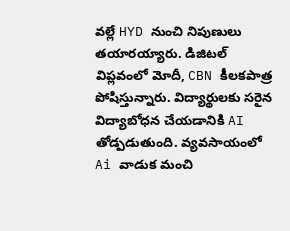వల్లే HYD నుంచి నిపుణులు తయారయ్యారు. డిజిటల్ విప్లవంలో మోదీ, CBN కీలకపాత్ర పోషిస్తున్నారు. విద్యార్థులకు సరైన విద్యాబోధన చేయడానికి AI తోడ్పడుతుంది. వ్యవసాయంలో Ai వాడుక మంచి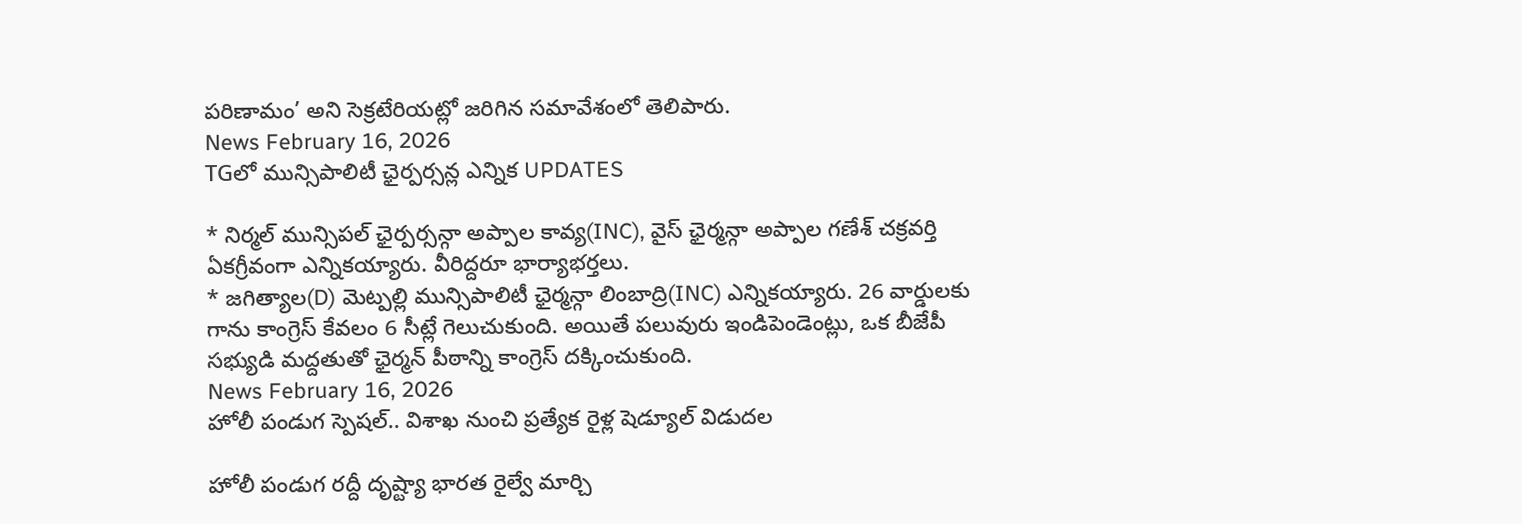పరిణామం’ అని సెక్రటేరియట్లో జరిగిన సమావేశంలో తెలిపారు.
News February 16, 2026
TGలో మున్సిపాలిటీ ఛైర్పర్సన్ల ఎన్నిక UPDATES

* నిర్మల్ మున్సిపల్ ఛైర్పర్సన్గా అప్పాల కావ్య(INC), వైస్ ఛైర్మన్గా అప్పాల గణేశ్ చక్రవర్తి ఏకగ్రీవంగా ఎన్నికయ్యారు. వీరిద్దరూ భార్యాభర్తలు.
* జగిత్యాల(D) మెట్పల్లి మున్సిపాలిటీ ఛైర్మన్గా లింబాద్రి(INC) ఎన్నికయ్యారు. 26 వార్డులకు గాను కాంగ్రెస్ కేవలం 6 సీట్లే గెలుచుకుంది. అయితే పలువురు ఇండిపెండెంట్లు, ఒక బీజేపీ సభ్యుడి మద్దతుతో ఛైర్మన్ పీఠాన్ని కాంగ్రెస్ దక్కించుకుంది.
News February 16, 2026
హోలీ పండుగ స్పెషల్.. విశాఖ నుంచి ప్రత్యేక రైళ్ల షెడ్యూల్ విడుదల

హోలీ పండుగ రద్దీ దృష్ట్యా భారత రైల్వే మార్చి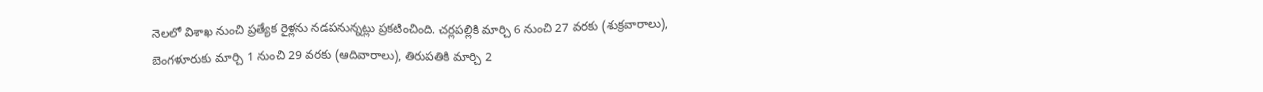నెలలో విశాఖ నుంచి ప్రత్యేక రైళ్లను నడపనున్నట్లు ప్రకటించింది. చర్లపల్లికి మార్చి 6 నుంచి 27 వరకు (శుక్రవారాలు), బెంగళూరుకు మార్చి 1 నుంచి 29 వరకు (ఆదివారాలు), తిరుపతికి మార్చి 2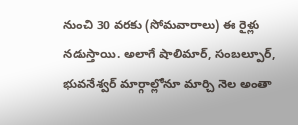నుంచి 30 వరకు (సోమవారాలు) ఈ రైళ్లు నడుస్తాయి. అలాగే షాలిమార్, సంబల్పూర్, భువనేశ్వర్ మార్గాల్లోనూ మార్చి నెల అంతా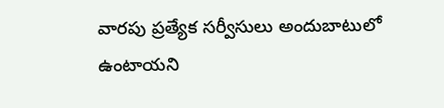వారపు ప్రత్యేక సర్వీసులు అందుబాటులో ఉంటాయని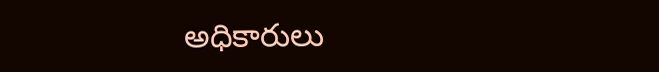అధికారులు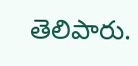తెలిపారు.